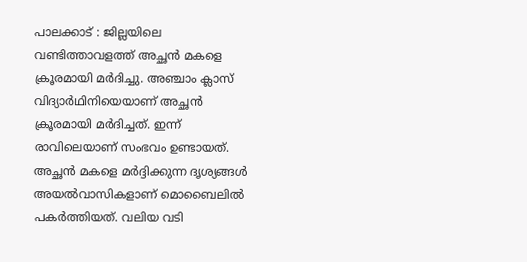പാലക്കാട് : ജില്ലയിലെ വണ്ടിത്താവളത്ത് അച്ഛൻ മകളെ ക്രൂരമായി മർദിച്ചു. അഞ്ചാം ക്ലാസ് വിദ്യാർഥിനിയെയാണ് അച്ഛൻ ക്രൂരമായി മർദിച്ചത്. ഇന്ന് രാവിലെയാണ് സംഭവം ഉണ്ടായത്. അച്ഛൻ മകളെ മർദ്ദിക്കുന്ന ദൃശ്യങ്ങൾ അയൽവാസികളാണ് മൊബൈലിൽ പകർത്തിയത്. വലിയ വടി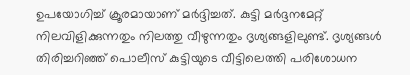ഉപയോഗിച്ച് ക്രൂരമായാണ് മർദ്ദിച്ചത്. കുട്ടി മർദ്ദനമേറ്റ് നിലവിളിക്കുന്നതും നിലത്തു വീഴുന്നതും ദൃശ്യങ്ങളിലുണ്ട്. ദൃശ്യങ്ങൾ തിരിച്ചറിഞ്ഞ് പൊലീസ് കുട്ടിയുടെ വീട്ടിലെത്തി പരിശോധന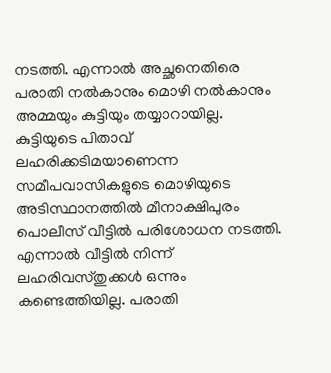നടത്തി. എന്നാൽ അച്ഛനെതിരെ പരാതി നൽകാനും മൊഴി നൽകാനും അമ്മയും കുട്ടിയും തയ്യാറായില്ല.
കുട്ടിയുടെ പിതാവ് ലഹരിക്കടിമയാണെന്ന സമീപവാസികളുടെ മൊഴിയുടെ അടിസ്ഥാനത്തിൽ മീനാക്ഷിപുരം പൊലീസ് വീട്ടിൽ പരിശോധന നടത്തി. എന്നാൽ വീട്ടിൽ നിന്ന് ലഹരിവസ്തുക്കൾ ഒന്നും കണ്ടെത്തിയില്ല. പരാതി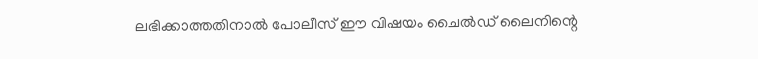ലഭിക്കാത്തതിനാൽ പോലീസ് ഈ വിഷയം ചൈൽഡ് ലൈനിന്റെ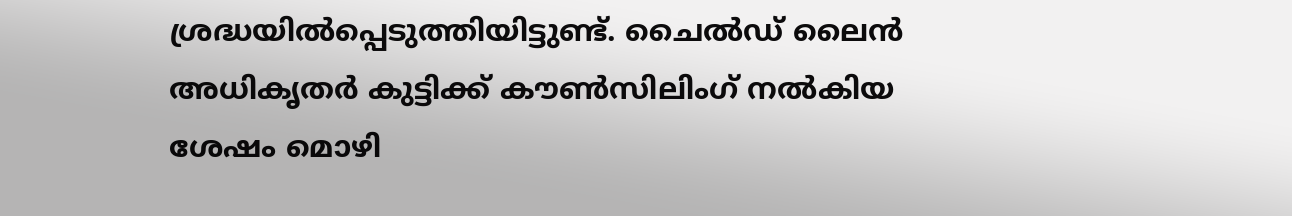ശ്രദ്ധയിൽപ്പെടുത്തിയിട്ടുണ്ട്. ചൈൽഡ് ലൈൻ അധികൃതർ കുട്ടിക്ക് കൗൺസിലിംഗ് നൽകിയ ശേഷം മൊഴി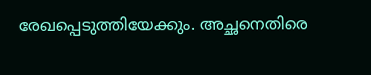രേഖപ്പെടുത്തിയേക്കും. അച്ഛനെതിരെ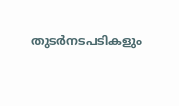തുടർനടപടികളും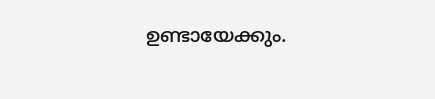ഉണ്ടായേക്കും.